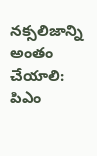నక్సలిజాన్ని అంతం చేయాలి: పిఎం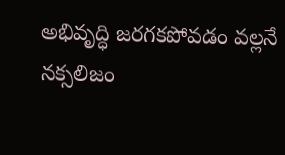అభివృద్ధి జరగకపోవడం వల్లనే నక్సలిజం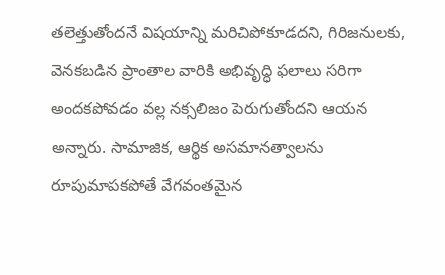తలెత్తుతోందనే విషయాన్ని మరిచిపోకూడదని, గిరిజనులకు, వెనకబడిన ప్రాంతాల వారికి అభివృద్ధి ఫలాలు సరిగా అందకపోవడం వల్ల నక్సలిజం పెరుగుతోందని ఆయన అన్నారు. సామాజిక, ఆర్థిక అసమానత్వాలను రూపుమాపకపోతే వేగవంతమైన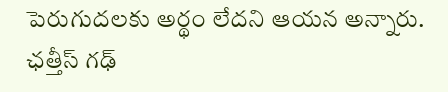పెరుగుదలకు అర్థం లేదని ఆయన అన్నారు. ఛత్తీస్ గఢ్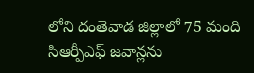లోని దంతెవాడ జిల్లాలో 75 మంది సిఆర్పీఎఫ్ జవాన్లను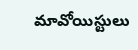మావోయిస్టులు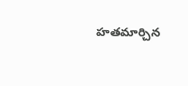హతమార్చిన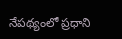నేపథ్యంలో ప్రధాని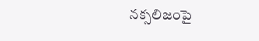నక్సలిజంపై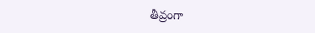తీవ్రంగా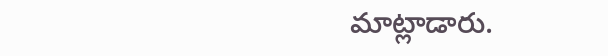మాట్లాడారు.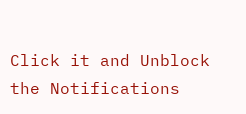Click it and Unblock the Notifications